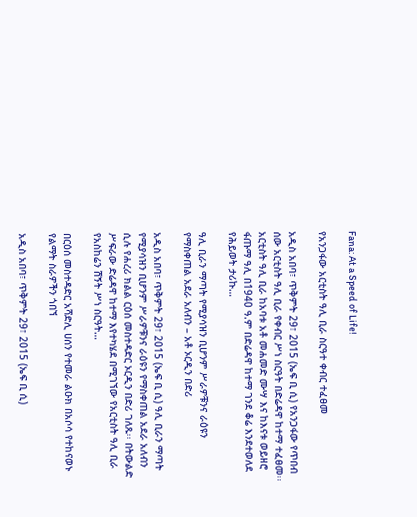Fana: At a Speed of Life!

የአንጋፋው አርቲስት ዓሊ ቢራ ስርዓተ ቀብር ተፈፀመ

አዲስ አበባ፣ ጥቅምት 29፣ 2015 (ኤፍ ቢ ሲ) የአንጋፋው የጥበብ ሰው አርቲስት ዓሊ ቢራ የቀብር ሥነ ስርዓት በድሬዳዋ ከተማ ተፈፀመ፡፡ አርቲስት ዓሊ ቢራ ከአባቱ አቶ መሐመድ ሙሣ እና ከእናቱ ወይዘሮ ፋጡማ ዓሊ በ1940 ዓ.ም በድሬዳዋ ከተማ ገንደ ቆሬ እንደተወለደ የሕይወት ታሪኩ…

ዓሊ ቢራን ማጣት የሚያሳዝን ቢሆንም ሥራዎቹንና ራዕዩን የማስቀጠል አደራ አለብን – አቶ ኦርዲን በድሪ

አዲስ አበባ፣ ጥቅምት 29፣ 2015 (ኤፍ ቢ ሲ) ዓሊ ቢራን ማጣት የሚያሳዝን ቢሆንም ሥራዎቹንና ራዕዩን የማስቀጠል አደራ አለብን ሲሉ የሐረሪ ክልል ርዕሰ መስተዳድር ኦርዲን በድሪ ገለጹ፡፡ በትውልድ ሥፍራው ድሬዳዋ ከተማ እየተካሄደ በሚገኘው የአርቲስት ዓሊ ቢራ የአስከሬን ሽኝት ሥነ ስርዓት…

በርዕሰ መስተዳድር አሻድሊ ሀሰን የተመራ ልዑክ በአሶሳ የተከናወኑ የልማት ስራዎችን ጎበኘ

አዲስ አበባ፣ ጥቅምት 29፣ 2015 (ኤፍ ቢ ሲ)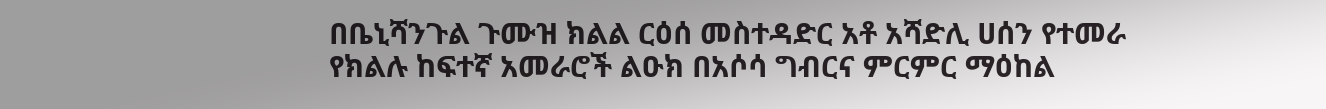በቤኒሻንጉል ጉሙዝ ክልል ርዕሰ መስተዳድር አቶ አሻድሊ ሀሰን የተመራ የክልሉ ከፍተኛ አመራሮች ልዑክ በአሶሳ ግብርና ምርምር ማዕከል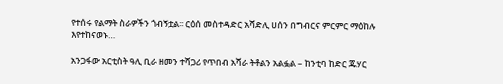የተሰሩ የልማት ስራዎችን ጎብኝቷል፡፡ ርዕሰ መስተዳድር አሻድሊ ሀሰን በግብርና ምርምር ማዕከሉ እየተከናወኑ…

አንጋፋው አርቲስት ዓሊ ቢራ ዘመን ተሻጋሪ የጥበብ አሻራ ትቶልን አልፏል – ከንቲባ ከድር ጁሃር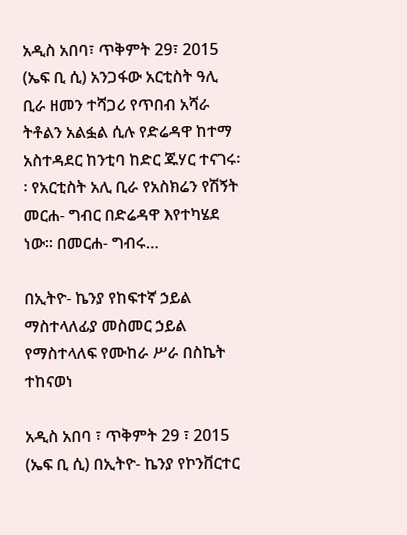አዲስ አበባ፣ ጥቅምት 29፣ 2015 (ኤፍ ቢ ሲ) አንጋፋው አርቲስት ዓሊ ቢራ ዘመን ተሻጋሪ የጥበብ አሻራ ትቶልን አልፏል ሲሉ የድሬዳዋ ከተማ አስተዳደር ከንቲባ ከድር ጁሃር ተናገሩ፡፡ የአርቲስት አሊ ቢራ የአስክሬን የሽኝት መርሐ- ግብር በድሬዳዋ እየተካሄደ ነው፡፡ በመርሐ- ግብሩ…

በኢትዮ- ኬንያ የከፍተኛ ኃይል ማስተላለፊያ መስመር ኃይል የማስተላለፍ የሙከራ ሥራ በስኬት ተከናወነ

አዲስ አበባ ፣ ጥቅምት 29 ፣ 2015 (ኤፍ ቢ ሲ) በኢትዮ- ኬንያ የኮንቨርተር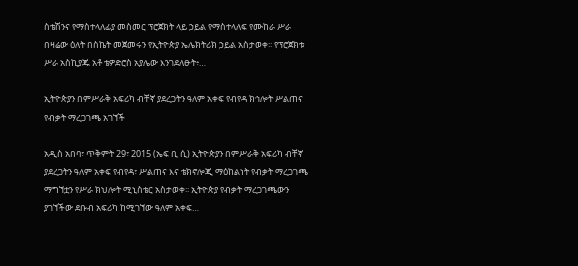ስቴሽንና የማስተላለፊያ መስመር ፕሮጀክት ላይ ኃይል የማስተላለፍ የሙከራ ሥራ በዛሬው ዕለት በስኬት መጀመሩን የኢትዮጵያ ኤሌክትሪክ ኃይል አስታወቀ፡፡ የፕሮጀክቱ ሥራ አስኪያጁ አቶ ቴዎድሮስ አያሌው እንገደለፁት፥…

ኢትዮጵያን በምሥራቅ አፍሪካ ብቸኛ ያደረጋትን ዓለም አቀፍ የብየዳ ክኅሎት ሥልጠና የብቃት ማረጋገጫ አገኘች

አዲስ አበባ፣ ጥቅምት 29፣ 2015 (ኤፍ ቢ ሲ) ኢትዮጵያን በምሥራቅ አፍሪካ ብቸኛ ያደረጋትን ዓለም አቀፍ የብየዳ፣ ሥልጠና እና ቴክኖሎጂ ማዕከልነት የብቃት ማረጋገጫ ማግኘቷን የሥራ ክህሎት ሚኒስቴር አስታወቀ፡፡ ኢትዮጵያ የብቃት ማረጋገጫውን ያገኘችው ደቡብ አፍሪካ ከሚገኘው ዓለም አቀፍ…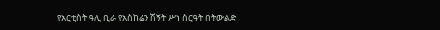የአርቲስት ዓሊ ቢራ የአስከሬን ሽኝት ሥነ ስርዓት በትውልድ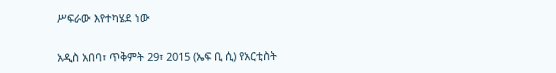ሥፍራው እየተካሄደ ነው

አዲስ አበባ፣ ጥቅምት 29፣ 2015 (ኤፍ ቢ ሲ) የአርቲስት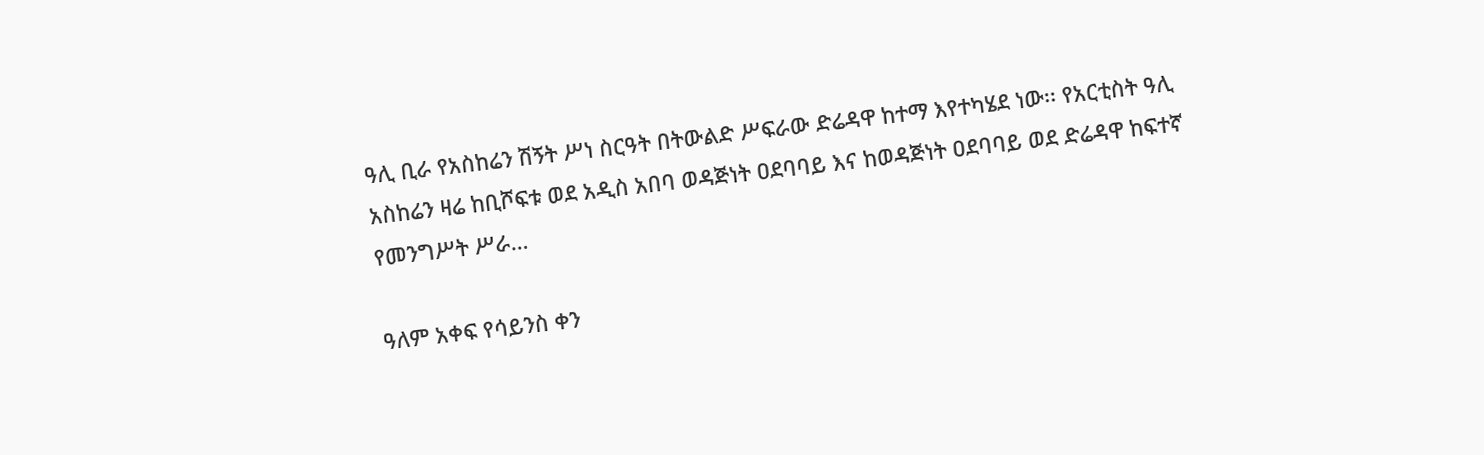ዓሊ ቢራ የአስከሬን ሽኝት ሥነ ስርዓት በትውልድ ሥፍራው ድሬዳዋ ከተማ እየተካሄደ ነው፡፡ የአርቲስት ዓሊ አስከሬን ዛሬ ከቢሾፍቱ ወደ አዲስ አበባ ወዳጅነት ዐደባባይ እና ከወዳጅነት ዐደባባይ ወደ ድሬዳዋ ከፍተኛ የመንግሥት ሥራ…

ዓለም አቀፍ የሳይንስ ቀን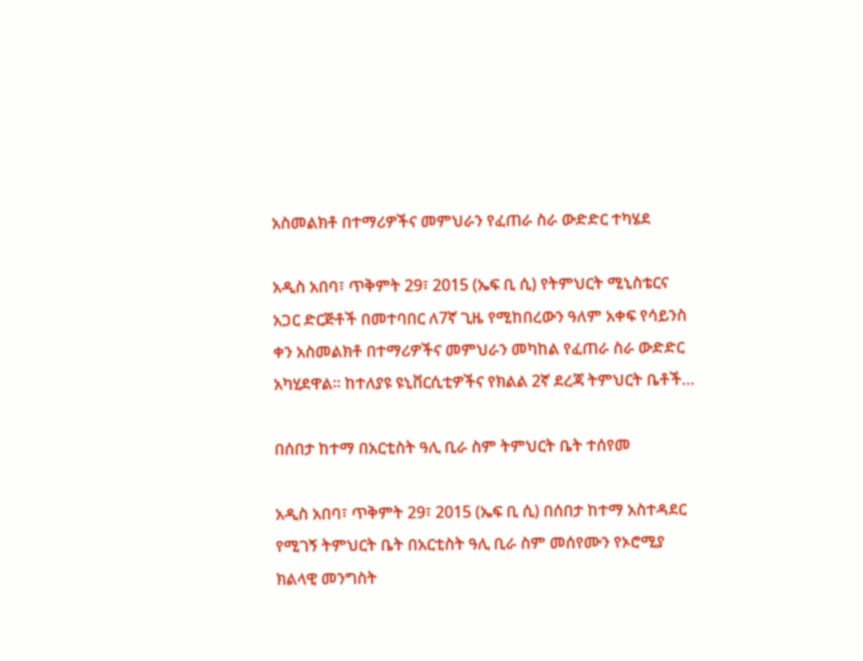አስመልክቶ በተማሪዎችና መምህራን የፈጠራ ስራ ውድድር ተካሄደ

አዲስ አበባ፣ ጥቅምት 29፣ 2015 (ኤፍ ቢ ሲ) የትምህርት ሚኒስቴርና አጋር ድርጅቶች በመተባበር ለ7ኛ ጊዜ የሚከበረውን ዓለም አቀፍ የሳይንስ ቀን አስመልክቶ በተማሪዎችና መምህራን መካከል የፈጠራ ስራ ውድድር አካሂደዋል። ከተለያዩ ዩኒቨርሲቲዎችና የክልል 2ኛ ደረጃ ትምህርት ቤቶች…

በሰበታ ከተማ በአርቲስት ዓሊ ቢራ ስም ትምህርት ቤት ተሰየመ

አዲስ አበባ፣ ጥቅምት 29፣ 2015 (ኤፍ ቢ ሲ) በሰበታ ከተማ አስተዳደር የሚገኝ ትምህርት ቤት በአርቲስት ዓሊ ቢራ ስም መሰየሙን የኦሮሚያ ክልላዊ መንግስት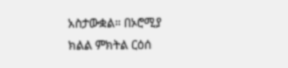አስታውቋል። በኦሮሚያ ክልል ምክትል ርዕሰ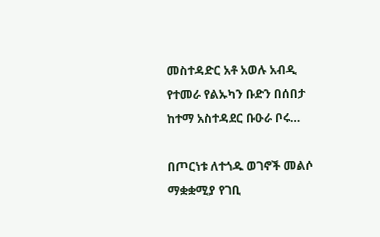መስተዳድር አቶ አወሉ አብዲ የተመራ የልኡካን ቡድን በሰበታ ከተማ አስተዳደር ቡዑራ ቦሩ…

በጦርነቱ ለተጎዱ ወገኖች መልሶ ማቋቋሚያ የገቢ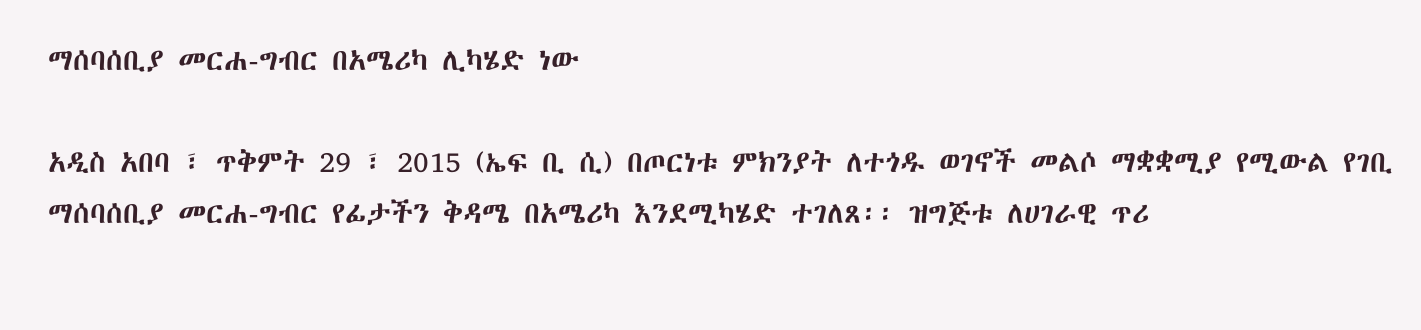ማሰባሰቢያ መርሐ-ግብር በአሜሪካ ሊካሄድ ነው

አዲስ አበባ ፣ ጥቅምት 29 ፣ 2015 (ኤፍ ቢ ሲ) በጦርነቱ ምክንያት ለተጎዱ ወገኖች መልሶ ማቋቋሚያ የሚውል የገቢ ማሰባሰቢያ መርሐ-ግብር የፊታችን ቅዳሜ በአሜሪካ እንደሚካሄድ ተገለጸ፡፡ ዝግጅቱ ለሀገራዊ ጥሪ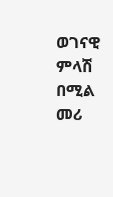ወገናዊ ምላሽ በሚል መሪ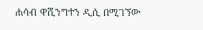ሐሳብ ዋሺንግተን ዲሲ በሚገኘው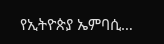የኢትዮጵያ ኤምባሲ…